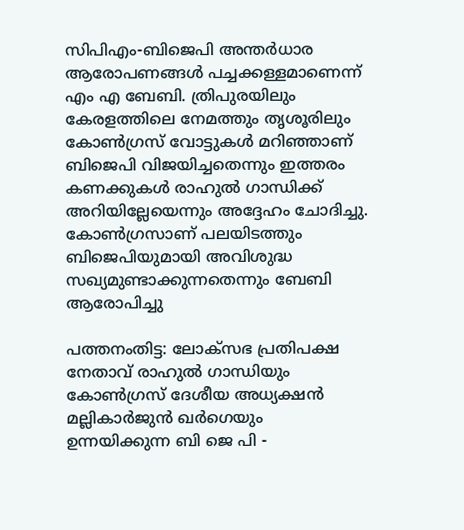സിപിഎം-ബിജെപി അന്തർധാര ആരോപണങ്ങൾ പച്ചക്കള്ളമാണെന്ന് എം എ ബേബി. ത്രിപുരയിലും കേരളത്തിലെ നേമത്തും തൃശൂരിലും കോൺഗ്രസ് വോട്ടുകൾ മറിഞ്ഞാണ് ബിജെപി വിജയിച്ചതെന്നും ഇത്തരം കണക്കുകൾ രാഹുൽ ഗാന്ധിക്ക് അറിയില്ലേയെന്നും അദ്ദേഹം ചോദിച്ചു. കോൺഗ്രസാണ് പലയിടത്തും ബിജെപിയുമായി അവിശുദ്ധ സഖ്യമുണ്ടാക്കുന്നതെന്നും ബേബി ആരോപിച്ചു

പത്തനംതിട്ട: ലോക്സഭ പ്രതിപക്ഷ നേതാവ് രാഹുൽ ഗാന്ധിയും കോൺഗ്രസ് ദേശീയ അധ്യക്ഷൻ മല്ലികാർജുൻ ഖർഗെയും ഉന്നയിക്കുന്ന ബി ജെ പി -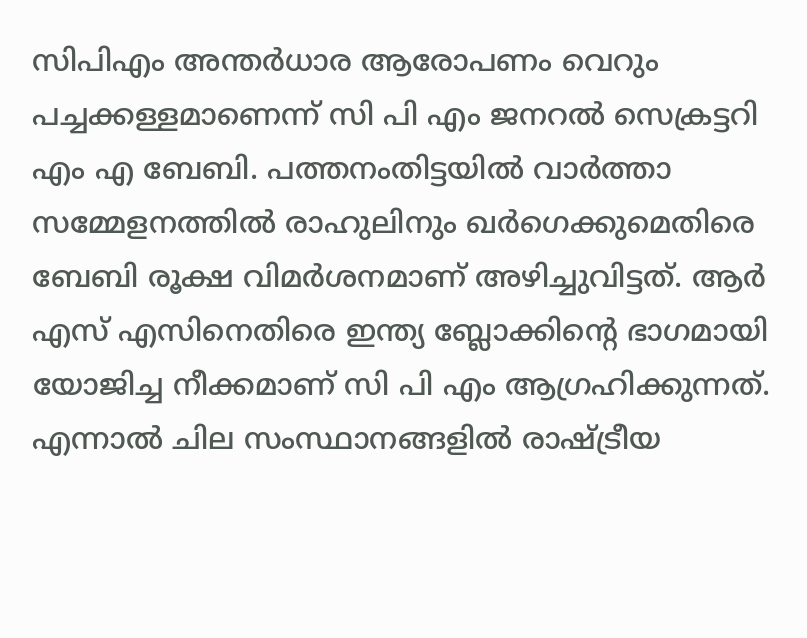സിപിഎം അന്തർധാര ആരോപണം വെറും പച്ചക്കള്ളമാണെന്ന് സി പി എം ജനറൽ സെക്രട്ടറി എം എ ബേബി. പത്തനംതിട്ടയിൽ വാർത്താ സമ്മേളനത്തിൽ രാഹുലിനും ഖർഗെക്കുമെതിരെ ബേബി രൂക്ഷ വിമർശനമാണ് അഴിച്ചുവിട്ടത്. ആർ എസ് എസിനെതിരെ ഇന്ത്യ ബ്ലോക്കിന്റെ ഭാഗമായി യോജിച്ച നീക്കമാണ് സി പി എം ആഗ്രഹിക്കുന്നത്. എന്നാൽ ചില സംസ്ഥാനങ്ങളിൽ രാഷ്ട്രീയ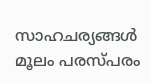സാഹചര്യങ്ങൾ മൂലം പരസ്പരം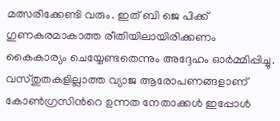മത്സരിക്കേണ്ടി വരും. ഇത് ബി ജെ പിക്ക് ഗുണകരമാകാത്ത രീതിയിലായിരിക്കണം കൈകാര്യം ചെയ്യേണ്ടതെന്നും അദ്ദേഹം ഓർമ്മിപ്പിച്ചു. വസ്തുതകളില്ലാത്ത വ്യാജ ആരോപണങ്ങളാണ് കോൺഗ്രസിന്‍റെ ഉന്നത നേതാക്കൾ ഇപ്പോൾ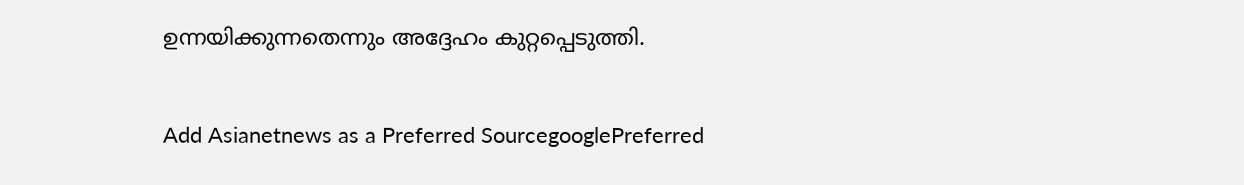ഉന്നയിക്കുന്നതെന്നും അദ്ദേഹം കുറ്റപ്പെടുത്തി.

Add Asianetnews as a Preferred SourcegooglePreferred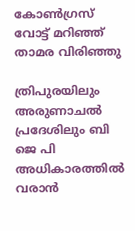കോൺഗ്രസ് വോട്ട് മറിഞ്ഞ് താമര വിരിഞ്ഞു

ത്രിപുരയിലും അരുണാചൽ പ്രദേശിലും ബി ജെ പി അധികാരത്തിൽ വരാൻ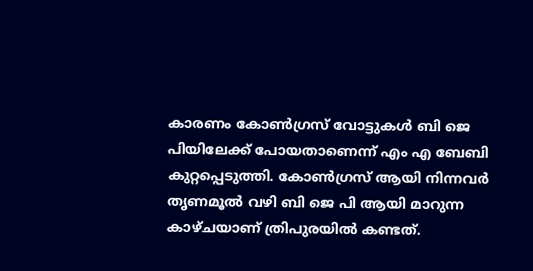കാരണം കോൺഗ്രസ് വോട്ടുകൾ ബി ജെ പിയിലേക്ക് പോയതാണെന്ന് എം എ ബേബി കുറ്റപ്പെടുത്തി. കോൺഗ്രസ് ആയി നിന്നവർ തൃണമൂൽ വഴി ബി ജെ പി ആയി മാറുന്ന കാഴ്ചയാണ് ത്രിപുരയിൽ കണ്ടത്.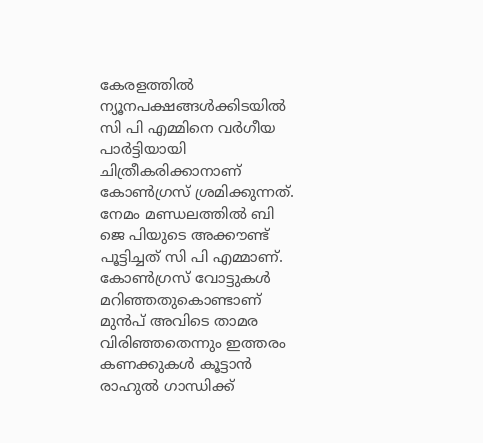കേരളത്തിൽ ന്യൂനപക്ഷങ്ങൾക്കിടയിൽ സി പി എമ്മിനെ വർഗീയ പാർട്ടിയായി ചിത്രീകരിക്കാനാണ് കോൺഗ്രസ് ശ്രമിക്കുന്നത്. നേമം മണ്ഡലത്തിൽ ബി ജെ പിയുടെ അക്കൗണ്ട് പൂട്ടിച്ചത് സി പി എമ്മാണ്. കോൺഗ്രസ് വോട്ടുകൾ മറിഞ്ഞതുകൊണ്ടാണ് മുൻപ് അവിടെ താമര വിരിഞ്ഞതെന്നും ഇത്തരം കണക്കുകൾ കൂട്ടാൻ രാഹുൽ ഗാന്ധിക്ക്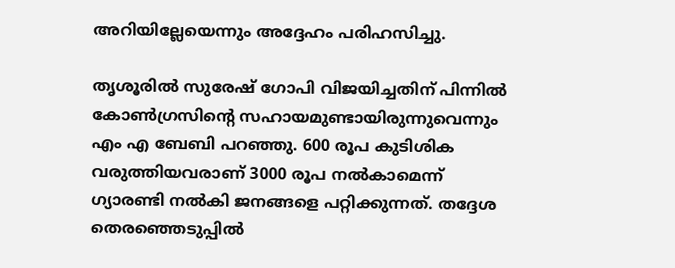അറിയില്ലേയെന്നും അദ്ദേഹം പരിഹസിച്ചു.

തൃശൂരിൽ സുരേഷ് ഗോപി വിജയിച്ചതിന് പിന്നിൽ കോൺഗ്രസിന്റെ സഹായമുണ്ടായിരുന്നുവെന്നും എം എ ബേബി പറഞ്ഞു. 600 രൂപ കുടിശിക വരുത്തിയവരാണ് 3000 രൂപ നൽകാമെന്ന് ഗ്യാരണ്ടി നൽകി ജനങ്ങളെ പറ്റിക്കുന്നത്. തദ്ദേശ തെരഞ്ഞെടുപ്പിൽ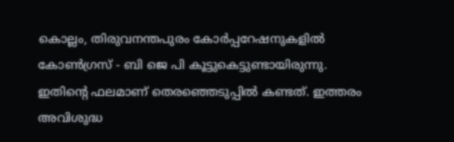കൊല്ലം, തിരുവനന്തപുരം കോർപ്പറേഷനുകളിൽ കോൺഗ്രസ് - ബി ജെ പി കൂട്ടുകെട്ടുണ്ടായിരുന്നു. ഇതിന്‍റെ ഫലമാണ് തെരഞ്ഞെടുപ്പിൽ കണ്ടത്. ഇത്തരം അവിശുദ്ധ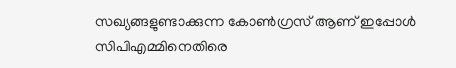സഖ്യങ്ങളുണ്ടാക്കുന്ന കോൺഗ്രസ് ആണ് ഇപ്പോൾ സിപിഎമ്മിനെതിരെ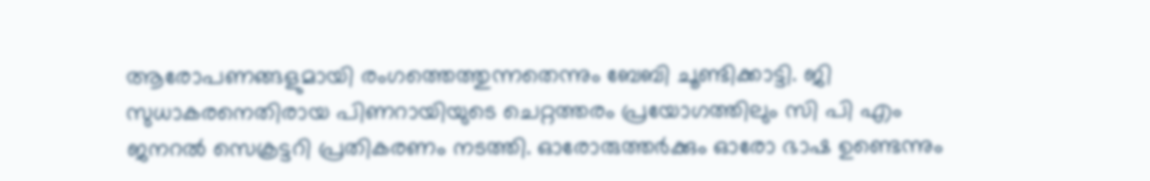ആരോപണങ്ങളുമായി രംഗത്തെത്തുന്നതെന്നും ബേബി ചൂണ്ടിക്കാട്ടി. ജി സുധാകരനെതിരായ പിണറായിയുടെ ചെറ്റത്തരം പ്രയോഗത്തിലും സി പി എം ജനറൽ സെക്രട്ടറി പ്രതികരണം നടത്തി. ഓരോരുത്തർക്കും ഓരോ ഭാഷ ഉണ്ടെന്നും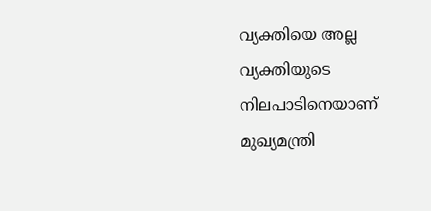വ്യക്തിയെ അല്ല വ്യക്തിയുടെ നിലപാടിനെയാണ് മുഖ്യമന്ത്രി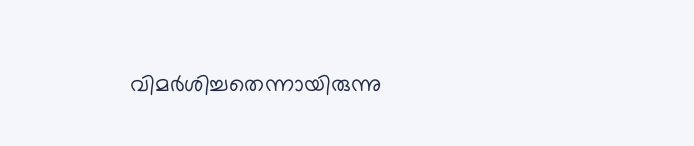വിമർശിച്ചതെന്നായിരുന്നു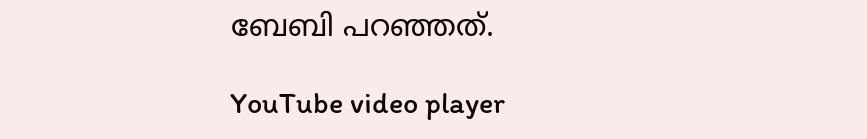ബേബി പറഞ്ഞത്.

YouTube video player